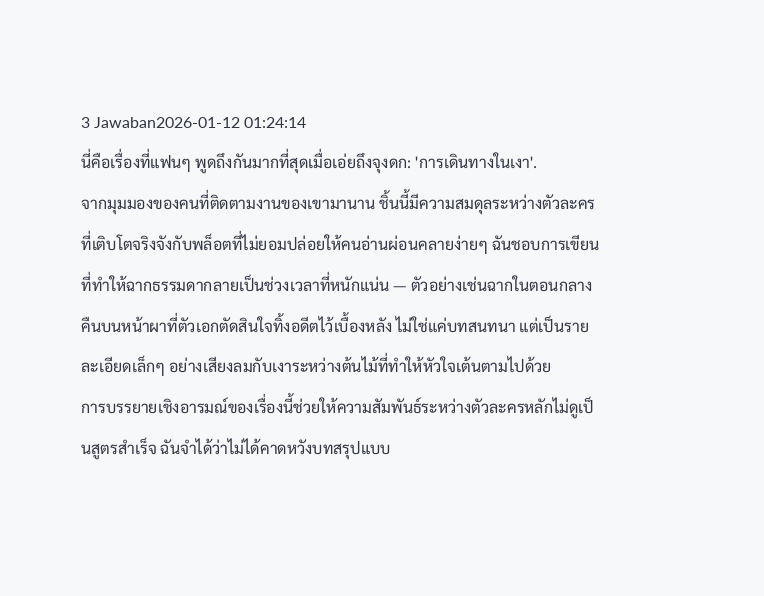3 Jawaban2026-01-12 01:24:14
นี่คือเรื่องที่แฟนๆ พูดถึงกันมากที่สุดเมื่อเอ่ยถึงจุงดก: 'การเดินทางในเงา'.
จากมุมมองของคนที่ติดตามงานของเขามานาน ชิ้นนี้มีความสมดุลระหว่างตัวละครที่เติบโตจริงจังกับพล็อตที่ไม่ยอมปล่อยให้คนอ่านผ่อนคลายง่ายๆ ฉันชอบการเขียนที่ทำให้ฉากธรรมดากลายเป็นช่วงเวลาที่หนักแน่น — ตัวอย่างเช่นฉากในตอนกลางคืนบนหน้าผาที่ตัวเอกตัดสินใจทิ้งอดีตไว้เบื้องหลัง ไม่ใช่แค่บทสนทนา แต่เป็นรายละเอียดเล็กๆ อย่างเสียงลมกับเงาระหว่างต้นไม้ที่ทำให้หัวใจเต้นตามไปด้วย
การบรรยายเชิงอารมณ์ของเรื่องนี้ช่วยให้ความสัมพันธ์ระหว่างตัวละครหลักไม่ดูเป็นสูตรสำเร็จ ฉันจำได้ว่าไม่ได้คาดหวังบทสรุปแบบ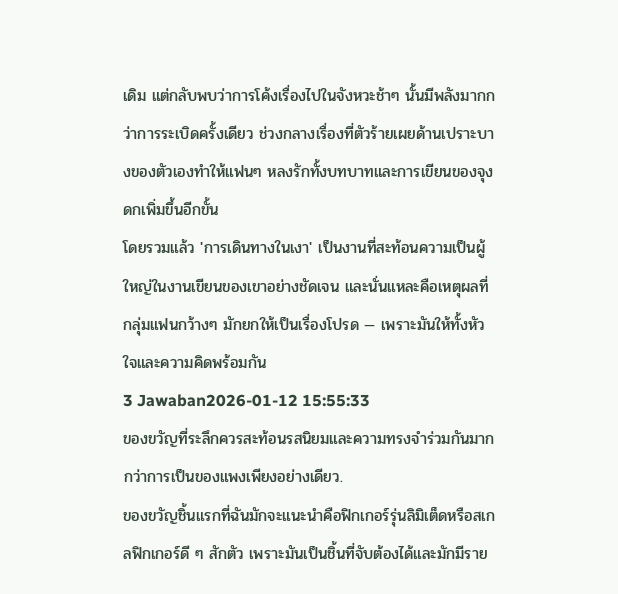เดิม แต่กลับพบว่าการโค้งเรื่องไปในจังหวะช้าๆ นั้นมีพลังมากกว่าการระเบิดครั้งเดียว ช่วงกลางเรื่องที่ตัวร้ายเผยด้านเปราะบางของตัวเองทำให้แฟนๆ หลงรักทั้งบทบาทและการเขียนของจุงดกเพิ่มขึ้นอีกขั้น
โดยรวมแล้ว 'การเดินทางในเงา' เป็นงานที่สะท้อนความเป็นผู้ใหญ่ในงานเขียนของเขาอย่างชัดเจน และนั่นแหละคือเหตุผลที่กลุ่มแฟนกว้างๆ มักยกให้เป็นเรื่องโปรด — เพราะมันให้ทั้งหัวใจและความคิดพร้อมกัน
3 Jawaban2026-01-12 15:55:33
ของขวัญที่ระลึกควรสะท้อนรสนิยมและความทรงจำร่วมกันมากกว่าการเป็นของแพงเพียงอย่างเดียว.
ของขวัญชิ้นแรกที่ฉันมักจะแนะนำคือฟิกเกอร์รุ่นลิมิเต็ดหรือสเกลฟิกเกอร์ดี ๆ สักตัว เพราะมันเป็นชิ้นที่จับต้องได้และมักมีราย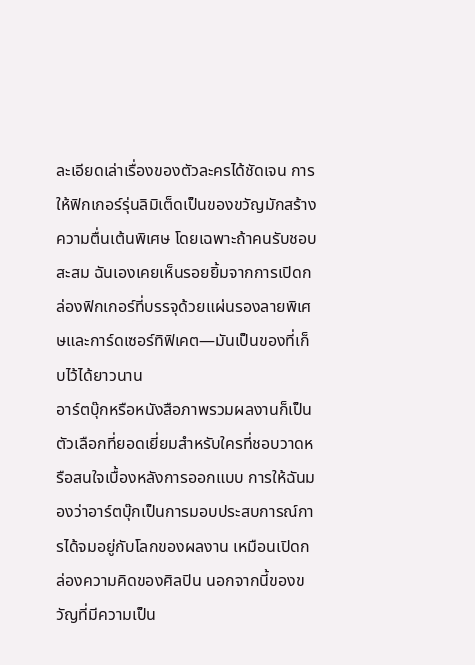ละเอียดเล่าเรื่องของตัวละครได้ชัดเจน การให้ฟิกเกอร์รุ่นลิมิเต็ดเป็นของขวัญมักสร้างความตื่นเต้นพิเศษ โดยเฉพาะถ้าคนรับชอบสะสม ฉันเองเคยเห็นรอยยิ้มจากการเปิดกล่องฟิกเกอร์ที่บรรจุด้วยแผ่นรองลายพิเศษและการ์ดเซอร์ทิฟิเคต—มันเป็นของที่เก็บไว้ได้ยาวนาน
อาร์ตบุ๊กหรือหนังสือภาพรวมผลงานก็เป็นตัวเลือกที่ยอดเยี่ยมสำหรับใครที่ชอบวาดหรือสนใจเบื้องหลังการออกแบบ การให้ฉันมองว่าอาร์ตบุ๊กเป็นการมอบประสบการณ์การได้จมอยู่กับโลกของผลงาน เหมือนเปิดกล่องความคิดของศิลปิน นอกจากนี้ของขวัญที่มีความเป็น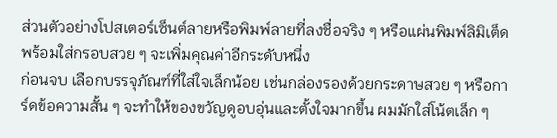ส่วนตัวอย่างโปสเตอร์เซ็นต์ลายหรือพิมพ์ลายที่ลงชื่อจริง ๆ หรือแผ่นพิมพ์ลิมิเต็ดพร้อมใส่กรอบสวย ๆ จะเพิ่มคุณค่าอีกระดับหนึ่ง
ก่อนจบ เลือกบรรจุภัณฑ์ที่ใส่ใจเล็กน้อย เช่นกล่องรองด้วยกระดาษสวย ๆ หรือการ์ดข้อความสั้น ๆ จะทำให้ของขวัญดูอบอุ่นและตั้งใจมากขึ้น ผมมักใส่โน้ตเล็ก ๆ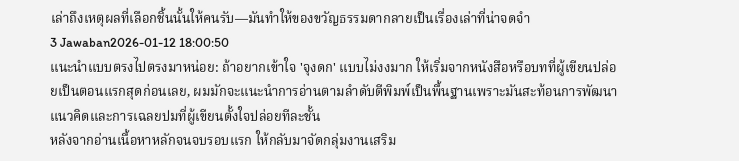เล่าถึงเหตุผลที่เลือกชิ้นนั้นให้คนรับ—มันทำให้ของขวัญธรรมดากลายเป็นเรื่องเล่าที่น่าจดจำ
3 Jawaban2026-01-12 18:00:50
แนะนำแบบตรงไปตรงมาหน่อย: ถ้าอยากเข้าใจ 'จุงดก' แบบไม่งงมาก ให้เริ่มจากหนังสือหรือบทที่ผู้เขียนปล่อยเป็นตอนแรกสุดก่อนเลย, ผมมักจะแนะนำการอ่านตามลำดับตีพิมพ์เป็นพื้นฐานเพราะมันสะท้อนการพัฒนาแนวคิดและการเฉลยปมที่ผู้เขียนตั้งใจปล่อยทีละชั้น
หลังจากอ่านเนื้อหาหลักจนจบรอบแรก ให้กลับมาจัดกลุ่มงานเสริม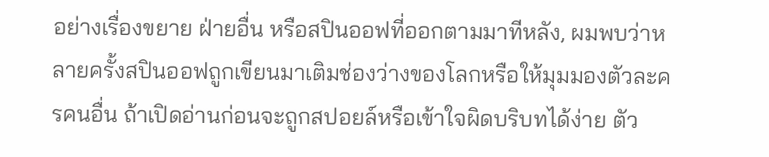อย่างเรื่องขยาย ฝ่ายอื่น หรือสปินออฟที่ออกตามมาทีหลัง, ผมพบว่าหลายครั้งสปินออฟถูกเขียนมาเติมช่องว่างของโลกหรือให้มุมมองตัวละครคนอื่น ถ้าเปิดอ่านก่อนจะถูกสปอยล์หรือเข้าใจผิดบริบทได้ง่าย ตัว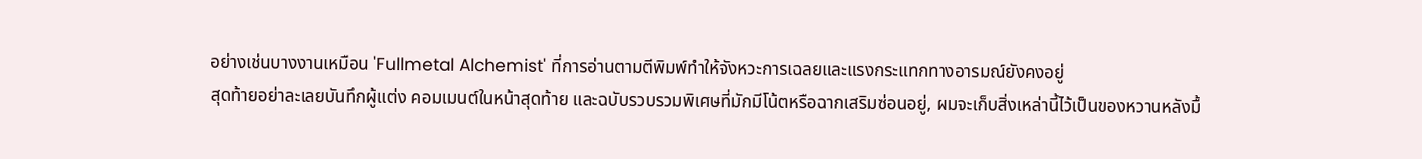อย่างเช่นบางงานเหมือน 'Fullmetal Alchemist' ที่การอ่านตามตีพิมพ์ทำให้จังหวะการเฉลยและแรงกระแทกทางอารมณ์ยังคงอยู่
สุดท้ายอย่าละเลยบันทึกผู้แต่ง คอมเมนต์ในหน้าสุดท้าย และฉบับรวบรวมพิเศษที่มักมีโน้ตหรือฉากเสริมซ่อนอยู่, ผมจะเก็บสิ่งเหล่านี้ไว้เป็นของหวานหลังมื้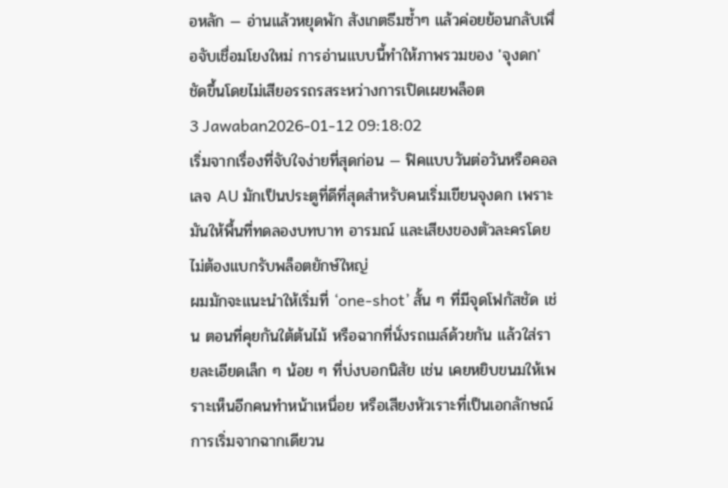อหลัก — อ่านแล้วหยุดพัก สังเกตธีมซ้ำๆ แล้วค่อยย้อนกลับเพื่อจับเชื่อมโยงใหม่ การอ่านแบบนี้ทำให้ภาพรวมของ 'จุงดก' ชัดขึ้นโดยไม่เสียอรรถรสระหว่างการเปิดเผยพล็อต
3 Jawaban2026-01-12 09:18:02
เริ่มจากเรื่องที่จับใจง่ายที่สุดก่อน — ฟิคแบบวันต่อวันหรือคอลเลจ AU มักเป็นประตูที่ดีที่สุดสำหรับคนเริ่มเขียนจุงดก เพราะมันให้พื้นที่ทดลองบทบาท อารมณ์ และเสียงของตัวละครโดยไม่ต้องแบกรับพล็อตยักษ์ใหญ่
ผมมักจะแนะนำให้เริ่มที่ ‘one-shot’ สั้น ๆ ที่มีจุดโฟกัสชัด เช่น ตอนที่คุยกันใต้ต้นไม้ หรือฉากที่นั่งรถเมล์ด้วยกัน แล้วใส่รายละเอียดเล็ก ๆ น้อย ๆ ที่บ่งบอกนิสัย เช่น เคยหยิบขนมให้เพราะเห็นอีกคนทำหน้าเหนื่อย หรือเสียงหัวเราะที่เป็นเอกลักษณ์ การเริ่มจากฉากเดียวน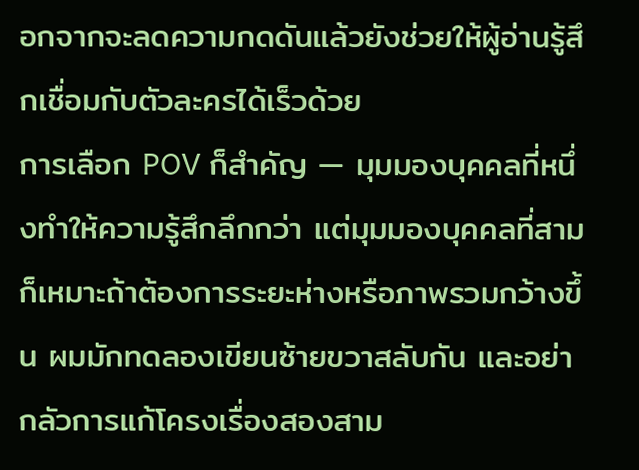อกจากจะลดความกดดันแล้วยังช่วยให้ผู้อ่านรู้สึกเชื่อมกับตัวละครได้เร็วด้วย
การเลือก POV ก็สำคัญ — มุมมองบุคคลที่หนึ่งทำให้ความรู้สึกลึกกว่า แต่มุมมองบุคคลที่สามก็เหมาะถ้าต้องการระยะห่างหรือภาพรวมกว้างขึ้น ผมมักทดลองเขียนซ้ายขวาสลับกัน และอย่ากลัวการแก้โครงเรื่องสองสาม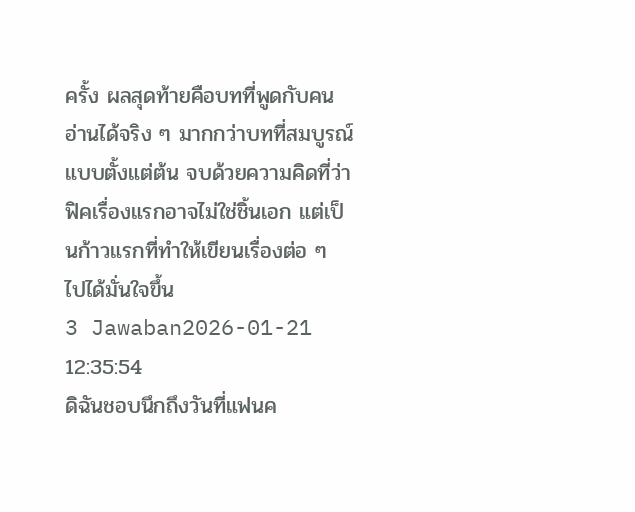ครั้ง ผลสุดท้ายคือบทที่พูดกับคนอ่านได้จริง ๆ มากกว่าบทที่สมบูรณ์แบบตั้งแต่ต้น จบด้วยความคิดที่ว่าฟิคเรื่องแรกอาจไม่ใช่ชิ้นเอก แต่เป็นก้าวแรกที่ทำให้เขียนเรื่องต่อ ๆ ไปได้มั่นใจขึ้น
3 Jawaban2026-01-21 12:35:54
ดิฉันชอบนึกถึงวันที่แฟนค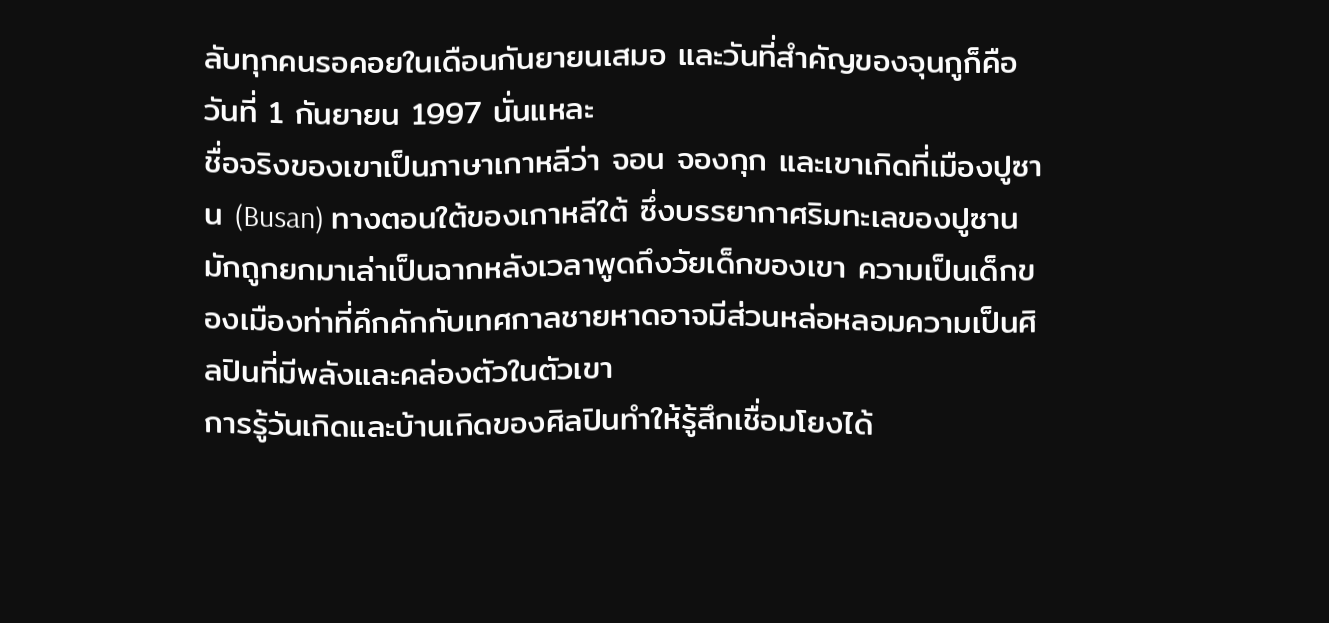ลับทุกคนรอคอยในเดือนกันยายนเสมอ และวันที่สำคัญของจุนกูก็คือวันที่ 1 กันยายน 1997 นั่นแหละ
ชื่อจริงของเขาเป็นภาษาเกาหลีว่า จอน จองกุก และเขาเกิดที่เมืองปูซาน (Busan) ทางตอนใต้ของเกาหลีใต้ ซึ่งบรรยากาศริมทะเลของปูซานมักถูกยกมาเล่าเป็นฉากหลังเวลาพูดถึงวัยเด็กของเขา ความเป็นเด็กของเมืองท่าที่คึกคักกับเทศกาลชายหาดอาจมีส่วนหล่อหลอมความเป็นศิลปินที่มีพลังและคล่องตัวในตัวเขา
การรู้วันเกิดและบ้านเกิดของศิลปินทำให้รู้สึกเชื่อมโยงได้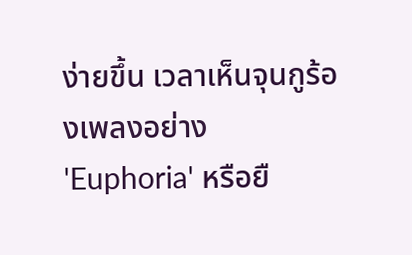ง่ายขึ้น เวลาเห็นจุนกูร้องเพลงอย่าง 'Euphoria' หรือยื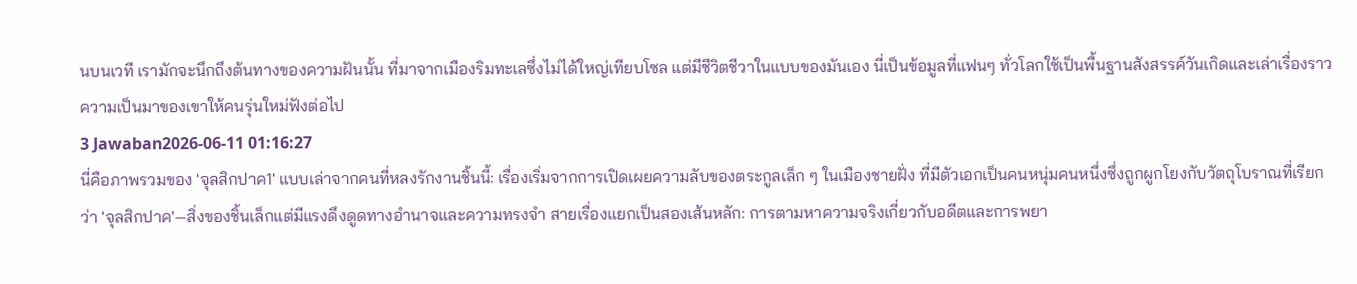นบนเวที เรามักจะนึกถึงต้นทางของความฝันนั้น ที่มาจากเมืองริมทะเลซึ่งไม่ได้ใหญ่เทียบโซล แต่มีชีวิตชีวาในแบบของมันเอง นี่เป็นข้อมูลที่แฟนๆ ทั่วโลกใช้เป็นพื้นฐานสังสรรค์วันเกิดและเล่าเรื่องราวความเป็นมาของเขาให้คนรุ่นใหม่ฟังต่อไป
3 Jawaban2026-06-11 01:16:27
นี่คือภาพรวมของ 'จุลสิกปาค1' แบบเล่าจากคนที่หลงรักงานชิ้นนี้: เรื่องเริ่มจากการเปิดเผยความลับของตระกูลเล็ก ๆ ในเมืองชายฝั่ง ที่มีตัวเอกเป็นคนหนุ่มคนหนึ่งซึ่งถูกผูกโยงกับวัตถุโบราณที่เรียกว่า 'จุลสิกปาค'—สิ่งของชิ้นเล็กแต่มีแรงดึงดูดทางอำนาจและความทรงจำ สายเรื่องแยกเป็นสองเส้นหลัก: การตามหาความจริงเกี่ยวกับอดีตและการพยา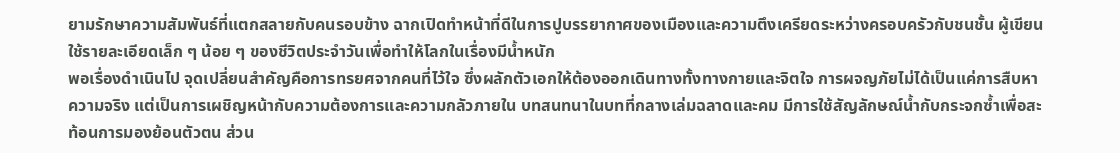ยามรักษาความสัมพันธ์ที่แตกสลายกับคนรอบข้าง ฉากเปิดทำหน้าที่ดีในการปูบรรยากาศของเมืองและความตึงเครียดระหว่างครอบครัวกับชนชั้น ผู้เขียนใช้รายละเอียดเล็ก ๆ น้อย ๆ ของชีวิตประจำวันเพื่อทำให้โลกในเรื่องมีน้ำหนัก
พอเรื่องดำเนินไป จุดเปลี่ยนสำคัญคือการทรยศจากคนที่ไว้ใจ ซึ่งผลักตัวเอกให้ต้องออกเดินทางทั้งทางกายและจิตใจ การผจญภัยไม่ได้เป็นแค่การสืบหาความจริง แต่เป็นการเผชิญหน้ากับความต้องการและความกลัวภายใน บทสนทนาในบทที่กลางเล่มฉลาดและคม มีการใช้สัญลักษณ์น้ำกับกระจกซ้ำเพื่อสะท้อนการมองย้อนตัวตน ส่วน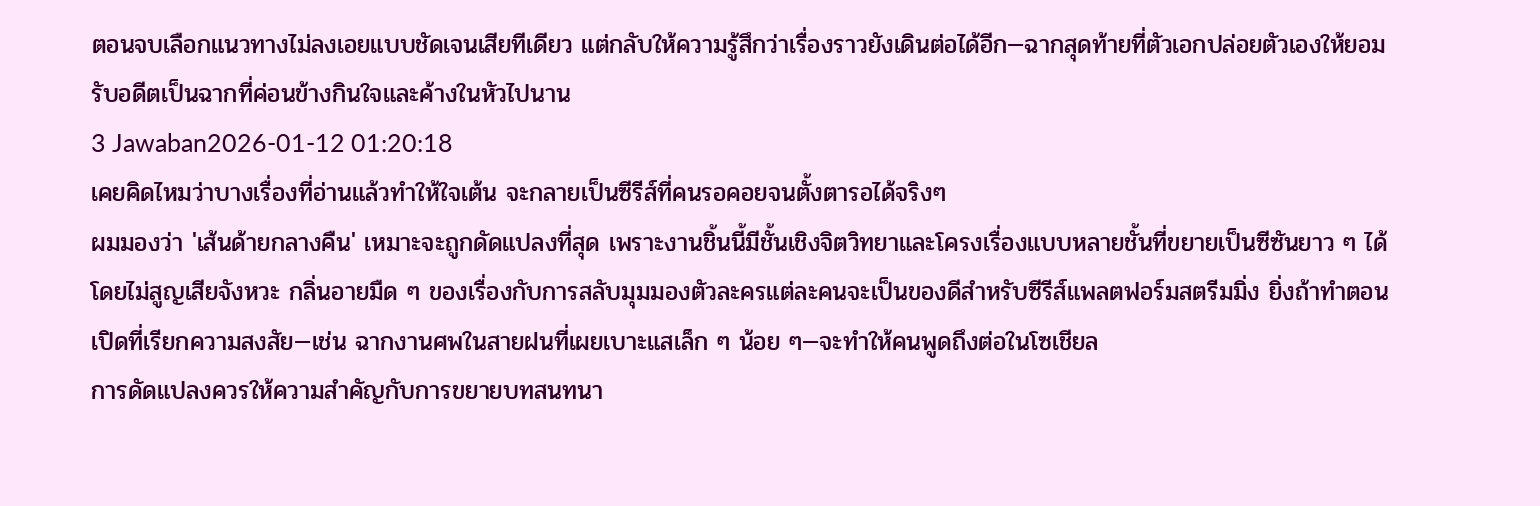ตอนจบเลือกแนวทางไม่ลงเอยแบบชัดเจนเสียทีเดียว แต่กลับให้ความรู้สึกว่าเรื่องราวยังเดินต่อได้อีก—ฉากสุดท้ายที่ตัวเอกปล่อยตัวเองให้ยอมรับอดีตเป็นฉากที่ค่อนข้างกินใจและค้างในหัวไปนาน
3 Jawaban2026-01-12 01:20:18
เคยคิดไหมว่าบางเรื่องที่อ่านแล้วทำให้ใจเต้น จะกลายเป็นซีรีส์ที่คนรอคอยจนตั้งตารอได้จริงๆ
ผมมองว่า 'เส้นด้ายกลางคืน' เหมาะจะถูกดัดแปลงที่สุด เพราะงานชิ้นนี้มีชั้นเชิงจิตวิทยาและโครงเรื่องแบบหลายชั้นที่ขยายเป็นซีซันยาว ๆ ได้โดยไม่สูญเสียจังหวะ กลิ่นอายมืด ๆ ของเรื่องกับการสลับมุมมองตัวละครแต่ละคนจะเป็นของดีสำหรับซีรีส์แพลตฟอร์มสตรีมมิ่ง ยิ่งถ้าทำตอนเปิดที่เรียกความสงสัย—เช่น ฉากงานศพในสายฝนที่เผยเบาะแสเล็ก ๆ น้อย ๆ—จะทำให้คนพูดถึงต่อในโซเชียล
การดัดแปลงควรให้ความสำคัญกับการขยายบทสนทนา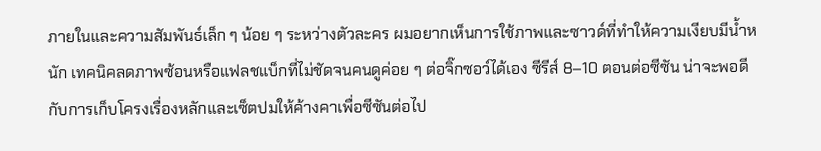ภายในและความสัมพันธ์เล็ก ๆ น้อย ๆ ระหว่างตัวละคร ผมอยากเห็นการใช้ภาพและซาวด์ที่ทำให้ความเงียบมีน้ำหนัก เทคนิคลดภาพซ้อนหรือแฟลชแบ็กที่ไม่ชัดจนคนดูค่อย ๆ ต่อจิ๊กซอว์ได้เอง ซีรีส์ 8–10 ตอนต่อซีซัน น่าจะพอดีกับการเก็บโครงเรื่องหลักและเซ็ตปมให้ค้างคาเพื่อซีซันต่อไป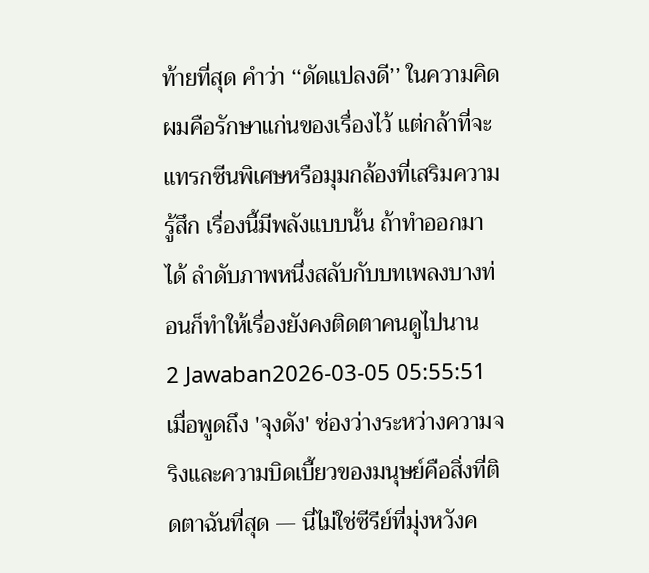ท้ายที่สุด คำว่า ‘‘ดัดแปลงดี’’ ในความคิดผมคือรักษาแก่นของเรื่องไว้ แต่กล้าที่จะแทรกซีนพิเศษหรือมุมกล้องที่เสริมความรู้สึก เรื่องนี้มีพลังแบบนั้น ถ้าทำออกมาได้ ลำดับภาพหนึ่งสลับกับบทเพลงบางท่อนก็ทำให้เรื่องยังคงติดตาคนดูไปนาน
2 Jawaban2026-03-05 05:55:51
เมื่อพูดถึง 'จุงดัง' ช่องว่างระหว่างความจริงและความบิดเบี้ยวของมนุษย์คือสิ่งที่ติดตาฉันที่สุด — นี่ไม่ใช่ซีรีย์ที่มุ่งหวังค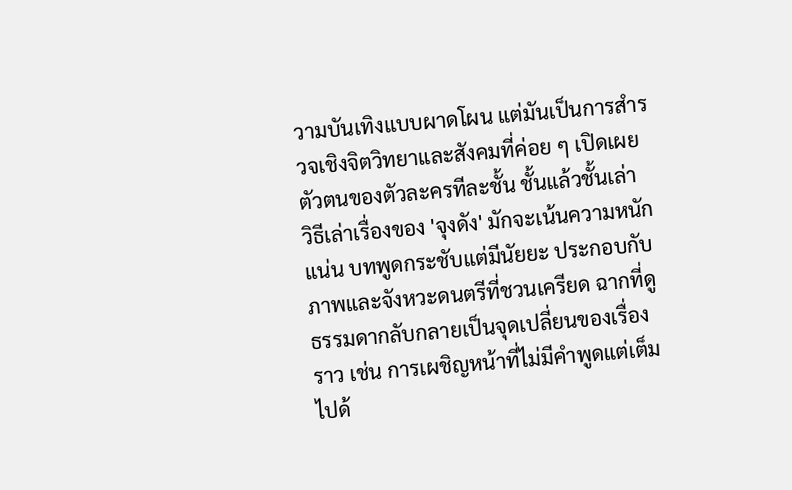วามบันเทิงแบบผาดโผน แต่มันเป็นการสำรวจเชิงจิตวิทยาและสังคมที่ค่อย ๆ เปิดเผยตัวตนของตัวละครทีละชั้น ชั้นแล้วชั้นเล่า
วิธีเล่าเรื่องของ 'จุงดัง' มักจะเน้นความหนักแน่น บทพูดกระชับแต่มีนัยยะ ประกอบกับภาพและจังหวะดนตรีที่ชวนเครียด ฉากที่ดูธรรมดากลับกลายเป็นจุดเปลี่ยนของเรื่องราว เช่น การเผชิญหน้าที่ไม่มีคำพูดแต่เต็มไปด้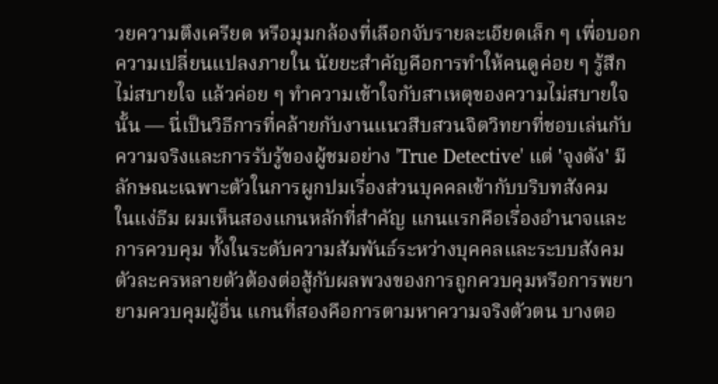วยความตึงเครียด หรือมุมกล้องที่เลือกจับรายละเอียดเล็ก ๆ เพื่อบอกความเปลี่ยนแปลงภายใน นัยยะสำคัญคือการทำให้คนดูค่อย ๆ รู้สึกไม่สบายใจ แล้วค่อย ๆ ทำความเข้าใจกับสาเหตุของความไม่สบายใจนั้น — นี่เป็นวิธีการที่คล้ายกับงานแนวสืบสวนจิตวิทยาที่ชอบเล่นกับความจริงและการรับรู้ของผู้ชมอย่าง 'True Detective' แต่ 'จุงดัง' มีลักษณะเฉพาะตัวในการผูกปมเรื่องส่วนบุคคลเข้ากับบริบทสังคม
ในแง่ธีม ผมเห็นสองแกนหลักที่สำคัญ แกนแรกคือเรื่องอำนาจและการควบคุม ทั้งในระดับความสัมพันธ์ระหว่างบุคคลและระบบสังคม ตัวละครหลายตัวต้องต่อสู้กับผลพวงของการถูกควบคุมหรือการพยายามควบคุมผู้อื่น แกนที่สองคือการตามหาความจริงตัวตน บางตอ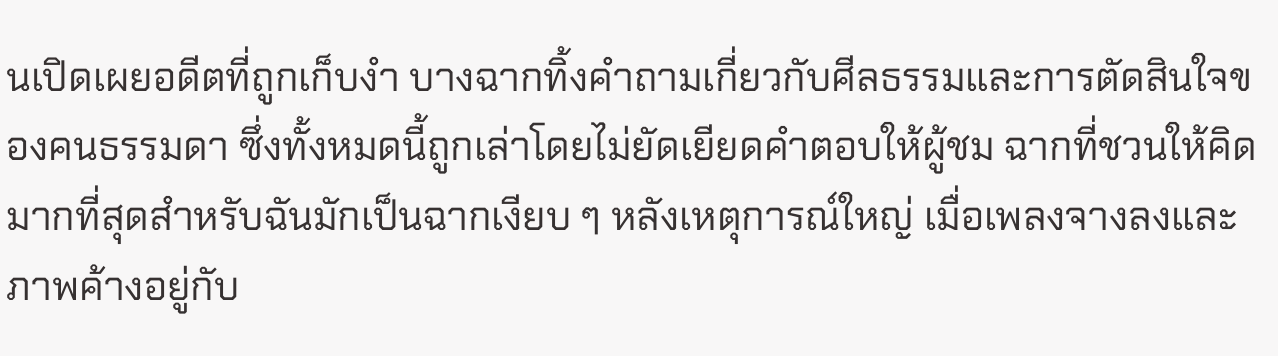นเปิดเผยอดีตที่ถูกเก็บงำ บางฉากทิ้งคำถามเกี่ยวกับศีลธรรมและการตัดสินใจของคนธรรมดา ซึ่งทั้งหมดนี้ถูกเล่าโดยไม่ยัดเยียดคำตอบให้ผู้ชม ฉากที่ชวนให้คิดมากที่สุดสำหรับฉันมักเป็นฉากเงียบ ๆ หลังเหตุการณ์ใหญ่ เมื่อเพลงจางลงและภาพค้างอยู่กับ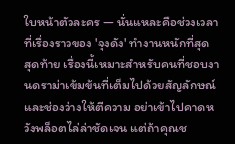ใบหน้าตัวละคร — นั่นแหละคือช่วงเวลาที่เรื่องราวของ 'จุงดัง' ทำงานหนักที่สุด
สุดท้าย เรื่องนี้เหมาะสำหรับคนที่ชอบงานดราม่าเข้มข้นที่เต็มไปด้วยสัญลักษณ์และช่องว่างให้ตีความ อย่าเข้าไปคาดหวังพล็อตไล่ล่าชัดเจน แต่ถ้าคุณช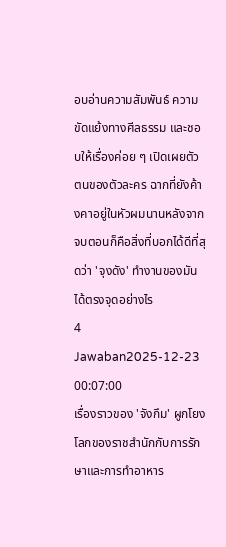อบอ่านความสัมพันธ์ ความขัดแย้งทางศีลธรรม และชอบให้เรื่องค่อย ๆ เปิดเผยตัวตนของตัวละคร ฉากที่ยังค้างคาอยู่ในหัวผมนานหลังจากจบตอนก็คือสิ่งที่บอกได้ดีที่สุดว่า 'จุงดัง' ทำงานของมันได้ตรงจุดอย่างไร
4 Jawaban2025-12-23 00:07:00
เรื่องราวของ 'จังกึม' ผูกโยงโลกของราชสำนักกับการรักษาและการทำอาหาร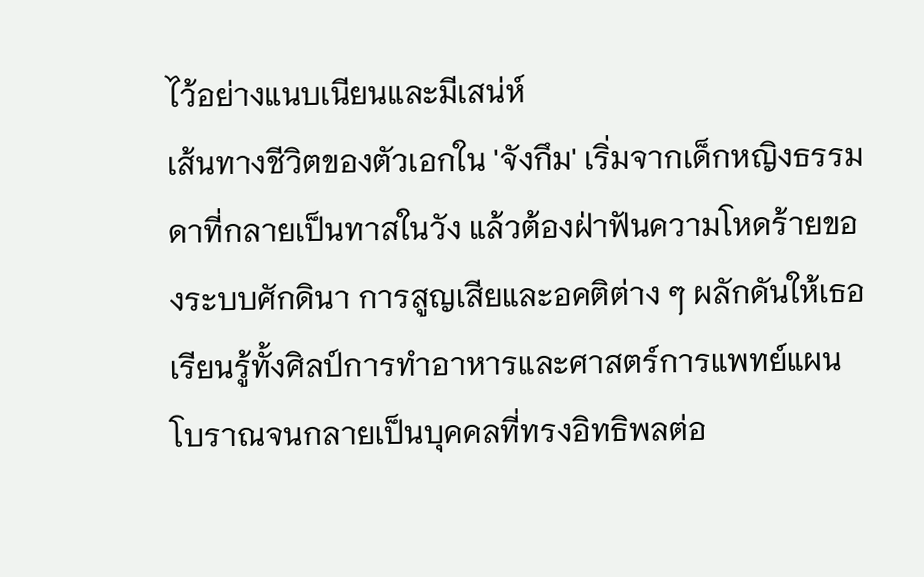ไว้อย่างแนบเนียนและมีเสน่ห์
เส้นทางชีวิตของตัวเอกใน 'จังกึม' เริ่มจากเด็กหญิงธรรมดาที่กลายเป็นทาสในวัง แล้วต้องฝ่าฟันความโหดร้ายของระบบศักดินา การสูญเสียและอคติต่าง ๆ ผลักดันให้เธอเรียนรู้ทั้งศิลป์การทำอาหารและศาสตร์การแพทย์แผนโบราณจนกลายเป็นบุคคลที่ทรงอิทธิพลต่อ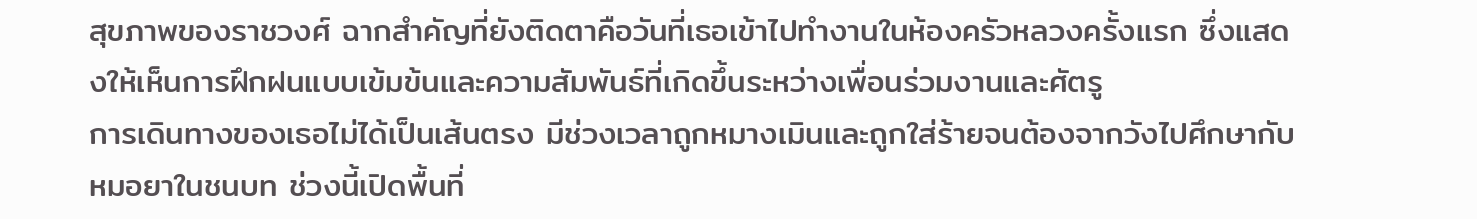สุขภาพของราชวงศ์ ฉากสำคัญที่ยังติดตาคือวันที่เธอเข้าไปทำงานในห้องครัวหลวงครั้งแรก ซึ่งแสดงให้เห็นการฝึกฝนแบบเข้มข้นและความสัมพันธ์ที่เกิดขึ้นระหว่างเพื่อนร่วมงานและศัตรู
การเดินทางของเธอไม่ได้เป็นเส้นตรง มีช่วงเวลาถูกหมางเมินและถูกใส่ร้ายจนต้องจากวังไปศึกษากับหมอยาในชนบท ช่วงนี้เปิดพื้นที่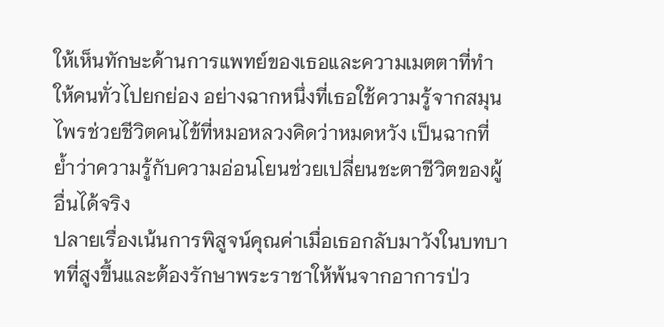ให้เห็นทักษะด้านการแพทย์ของเธอและความเมตตาที่ทำให้คนทั่วไปยกย่อง อย่างฉากหนึ่งที่เธอใช้ความรู้จากสมุนไพรช่วยชีวิตคนไข้ที่หมอหลวงคิดว่าหมดหวัง เป็นฉากที่ย้ำว่าความรู้กับความอ่อนโยนช่วยเปลี่ยนชะตาชีวิตของผู้อื่นได้จริง
ปลายเรื่องเน้นการพิสูจน์คุณค่าเมื่อเธอกลับมาวังในบทบาทที่สูงขึ้นและต้องรักษาพระราชาให้พ้นจากอาการป่ว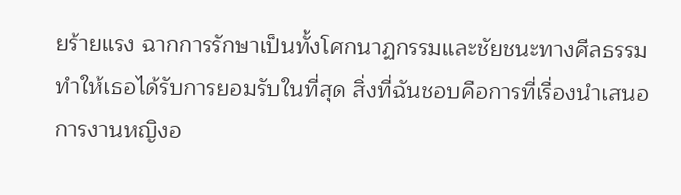ยร้ายแรง ฉากการรักษาเป็นทั้งโศกนาฏกรรมและชัยชนะทางศีลธรรม ทำให้เธอได้รับการยอมรับในที่สุด สิ่งที่ฉันชอบคือการที่เรื่องนำเสนอการงานหญิงอ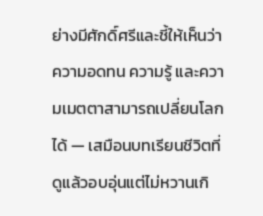ย่างมีศักดิ์ศรีและชี้ให้เห็นว่าความอดทน ความรู้ และความเมตตาสามารถเปลี่ยนโลกได้ — เสมือนบทเรียนชีวิตที่ดูแล้วอบอุ่นแต่ไม่หวานเกิ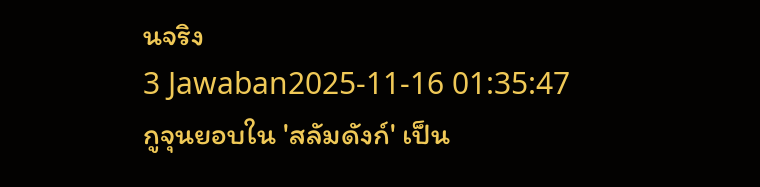นจริง
3 Jawaban2025-11-16 01:35:47
กูจุนยอบใน 'สลัมดังก์' เป็น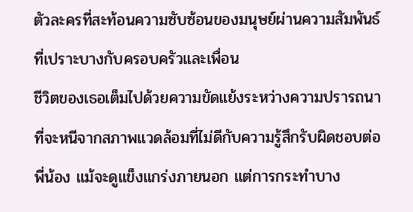ตัวละครที่สะท้อนความซับซ้อนของมนุษย์ผ่านความสัมพันธ์ที่เปราะบางกับครอบครัวและเพื่อน
ชีวิตของเธอเต็มไปด้วยความขัดแย้งระหว่างความปรารถนาที่จะหนีจากสภาพแวดล้อมที่ไม่ดีกับความรู้สึกรับผิดชอบต่อพี่น้อง แม้จะดูแข็งแกร่งภายนอก แต่การกระทำบาง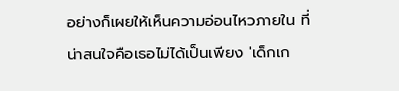อย่างก็เผยให้เห็นความอ่อนไหวภายใน ที่น่าสนใจคือเธอไม่ได้เป็นเพียง 'เด็กเก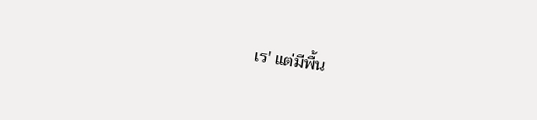เร' แต่มีพื้น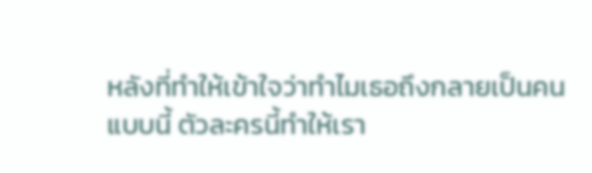หลังที่ทำให้เข้าใจว่าทำไมเธอถึงกลายเป็นคนแบบนี้ ตัวละครนี้ทำให้เรา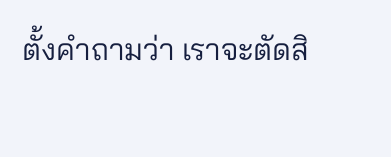ตั้งคำถามว่า เราจะตัดสิ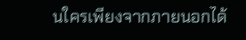นใครเพียงจากภายนอกได้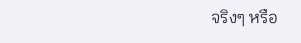จริงๆ หรือ